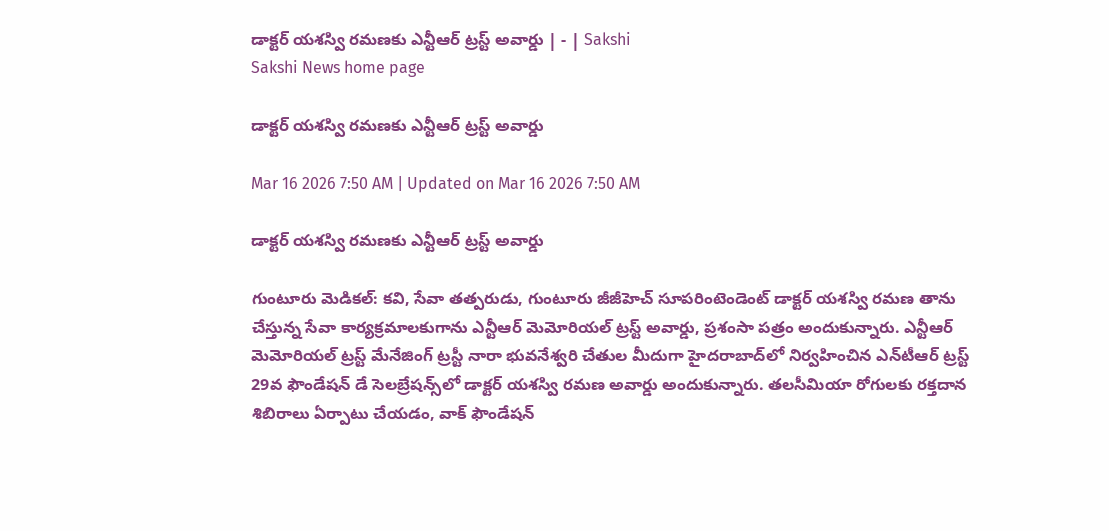డాక్టర్‌ యశస్వి రమణకు ఎన్టీఆర్‌ ట్రస్ట్‌ అవార్డు | - | Sakshi
Sakshi News home page

డాక్టర్‌ యశస్వి రమణకు ఎన్టీఆర్‌ ట్రస్ట్‌ అవార్డు

Mar 16 2026 7:50 AM | Updated on Mar 16 2026 7:50 AM

డాక్టర్‌ యశస్వి రమణకు ఎన్టీఆర్‌ ట్రస్ట్‌ అవార్డు

గుంటూరు మెడికల్‌: కవి, సేవా తత్పరుడు, గుంటూరు జీజీహెచ్‌ సూపరింటెండెంట్‌ డాక్టర్‌ యశస్వి రమణ తాను చేస్తున్న సేవా కార్యక్రమాలకుగాను ఎన్టీఆర్‌ మెమోరియల్‌ ట్రస్ట్‌ అవార్డు, ప్రశంసా పత్రం అందుకున్నారు. ఎన్టీఆర్‌ మెమోరియల్‌ ట్రస్ట్‌ మేనేజింగ్‌ ట్రస్టీ నారా భువనేశ్వరి చేతుల మీదుగా హైదరాబాద్‌లో నిర్వహించిన ఎన్‌టీఆర్‌ ట్రస్ట్‌ 29వ ఫౌండేషన్‌ డే సెలబ్రేషన్స్‌లో డాక్టర్‌ యశస్వి రమణ అవార్డు అందుకున్నారు. తలసీమియా రోగులకు రక్తదాన శిబిరాలు ఏర్పాటు చేయడం, వాక్‌ ఫౌండేషన్‌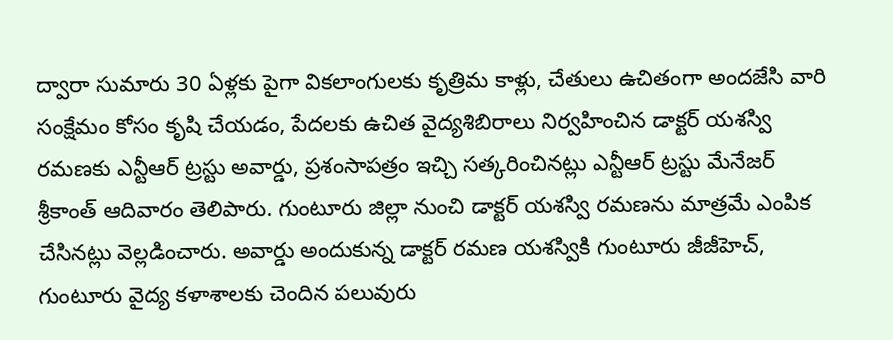ద్వారా సుమారు 30 ఏళ్లకు పైగా వికలాంగులకు కృత్రిమ కాళ్లు, చేతులు ఉచితంగా అందజేసి వారి సంక్షేమం కోసం కృషి చేయడం, పేదలకు ఉచిత వైద్యశిబిరాలు నిర్వహించిన డాక్టర్‌ యశస్వి రమణకు ఎన్టీఆర్‌ ట్రస్టు అవార్డు, ప్రశంసాపత్రం ఇచ్చి సత్కరించినట్లు ఎన్టీఆర్‌ ట్రస్టు మేనేజర్‌ శ్రీకాంత్‌ ఆదివారం తెలిపారు. గుంటూరు జిల్లా నుంచి డాక్టర్‌ యశస్వి రమణను మాత్రమే ఎంపిక చేసినట్లు వెల్లడించారు. అవార్డు అందుకున్న డాక్టర్‌ రమణ యశస్వికి గుంటూరు జీజీహెచ్‌, గుంటూరు వైద్య కళాశాలకు చెందిన పలువురు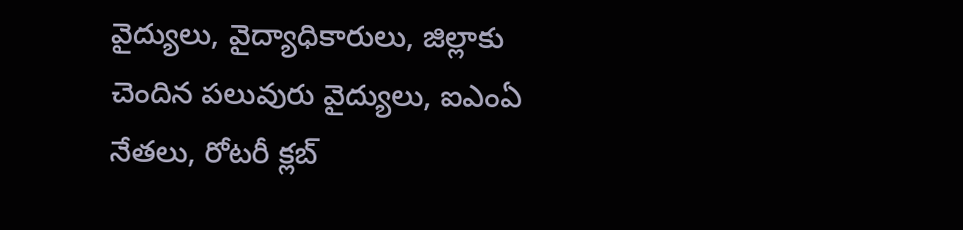వైద్యులు, వైద్యాధికారులు, జిల్లాకు చెందిన పలువురు వైద్యులు, ఐఎంఏ నేతలు, రోటరీ క్లబ్‌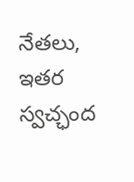నేతలు, ఇతర స్వచ్ఛంద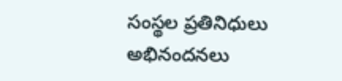సంస్థల ప్రతినిధులు అభినందనలు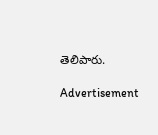తెలిపారు.

Advertisement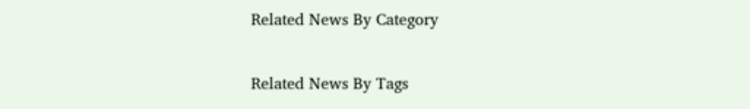Related News By Category

Related News By Tags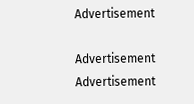Advertisement

Advertisement
Advertisement